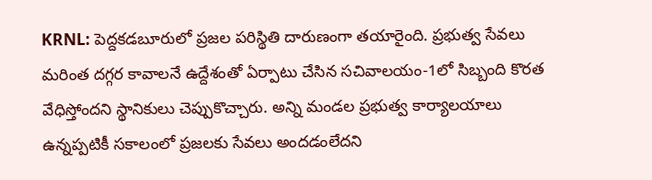KRNL: పెద్దకడబూరులో ప్రజల పరిస్థితి దారుణంగా తయారైంది. ప్రభుత్వ సేవలు మరింత దగ్గర కావాలనే ఉద్దేశంతో ఏర్పాటు చేసిన సచివాలయం-1లో సిబ్బంది కొరత వేధిస్తోందని స్థానికులు చెప్పుకొచ్చారు. అన్ని మండల ప్రభుత్వ కార్యాలయాలు ఉన్నప్పటికీ సకాలంలో ప్రజలకు సేవలు అందడంలేదని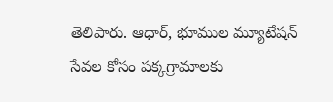తెలిపారు. ఆధార్, భూముల మ్యూటేషన్ సేవల కోసం పక్కగ్రామాలకు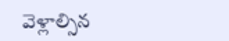వెళ్లాల్సిన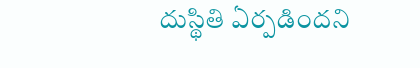దుస్థితి ఏర్పడిందని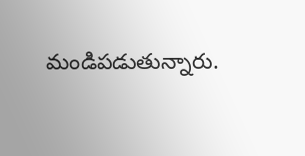మండిపడుతున్నారు.